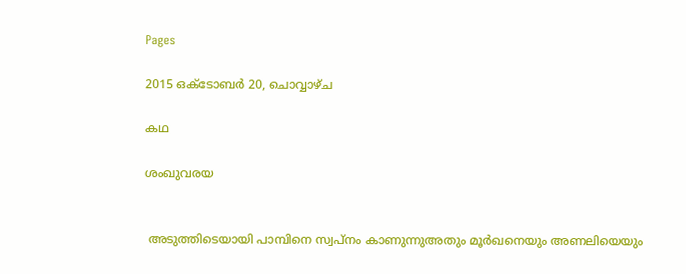Pages

2015 ഒക്‌ടോബർ 20, ചൊവ്വാഴ്ച

കഥ

ശംഖുവരയ


 അടുത്തിടെയായി പാമ്പിനെ സ്വപ്നം കാണുന്നുഅതും മൂർഖനെയും അണലിയെയും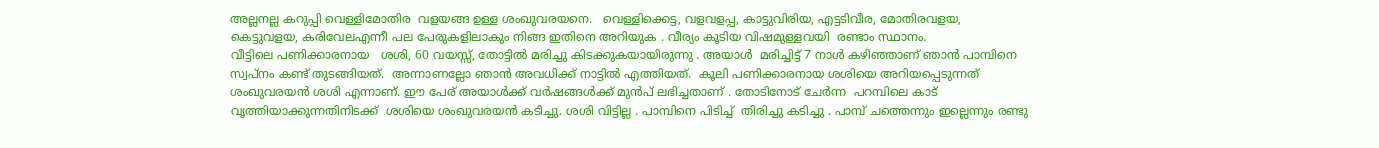അല്ലനല്ല കറുപ്പി വെള്ളിമോതിര  വളയങ്ങ ഉള്ള ശംഖുവരയനെ.   വെള്ളിക്കെട്ട, വളവളപ്പ, കാട്ടുവിരിയ, എട്ടടിവീര, മോതിരവളയ, കെട്ടുവളയ, കരിവേലഎന്നീ പല പേരുകളിലാകും നിങ്ങ ഇതിനെ അറിയുക . വീര്യം കൂടിയ വിഷമുള്ളവയി  രണ്ടാം സ്ഥാനം.
വീട്ടിലെ പണിക്കാരനായ   ശശി, 60 വയസ്സ്, തോട്ടിൽ മരിച്ചു കിടക്കുകയായിരുന്നു . അയാൾ  മരിച്ചിട്ട് 7 നാൾ കഴിഞ്ഞാണ് ഞാൻ പാമ്പിനെ സ്വപ്നം കണ്ട് തുടങ്ങിയത്.  അന്നാണല്ലോ ഞാൻ അവധിക്ക് നാട്ടിൽ എത്തിയത്.  കൂലി പണിക്കാരനായ ശശിയെ അറിയപ്പെടുന്നത് ശംഖുവരയൻ ശശി എന്നാണ്. ഈ പേര് അയാൾക്ക് വർഷങ്ങൾക്ക് മുൻപ് ലഭിച്ചതാണ് . തോടിനോട് ചേർന്ന  പറമ്പിലെ കാട് വൃത്തിയാക്കുന്നതിനിടക്ക്  ശശിയെ ശംഖുവരയൻ കടിച്ചു. ശശി വിട്ടില്ല . പാമ്പിനെ പിടിച്ച്  തിരിച്ചു കടിച്ചു . പാമ്പ് ചത്തെന്നും ഇല്ലെന്നും രണ്ടു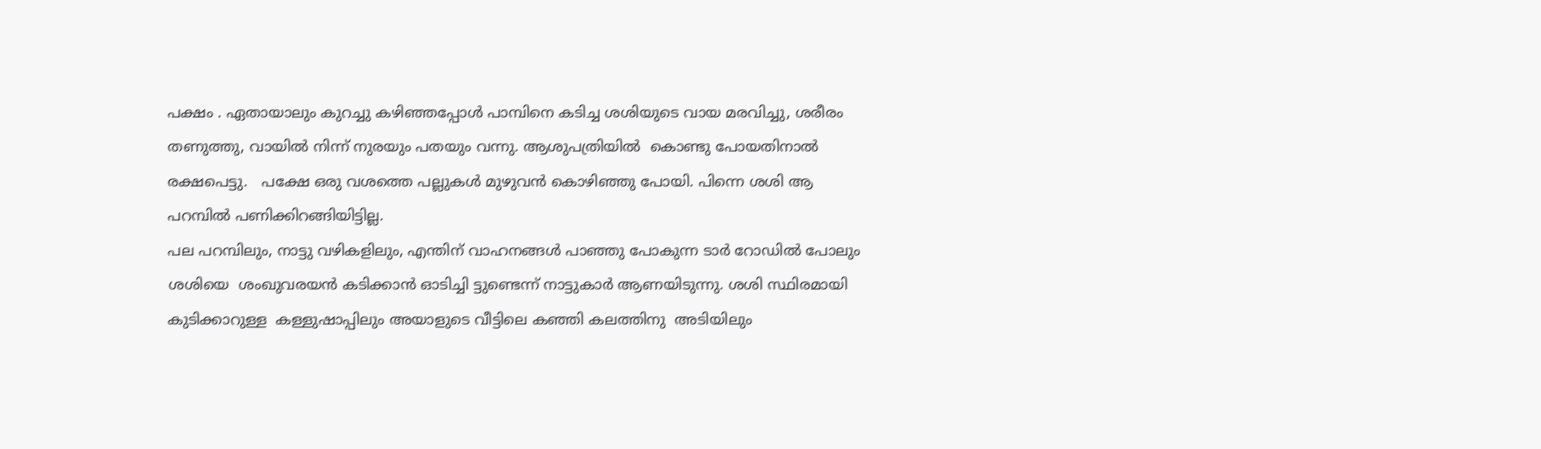പക്ഷം . ഏതായാലും കുറച്ചു കഴിഞ്ഞപ്പോൾ പാമ്പിനെ കടിച്ച ശശിയുടെ വായ മരവിച്ചു, ശരീരം തണുത്തു, വായിൽ നിന്ന് നുരയും പതയും വന്നു. ആശുപത്രിയിൽ  കൊണ്ടു പോയതിനാൽ രക്ഷപെട്ടു.   പക്ഷേ ഒരു വശത്തെ പല്ലുകൾ മുഴുവൻ കൊഴിഞ്ഞു പോയി. പിന്നെ ശശി ആ പറമ്പിൽ പണിക്കിറങ്ങിയിട്ടില്ല.
പല പറമ്പിലും, നാട്ടു വഴികളിലും, എന്തിന് വാഹനങ്ങൾ പാഞ്ഞു പോകുന്ന ടാർ റോഡിൽ പോലും ശശിയെ  ശംഖുവരയൻ കടിക്കാൻ ഓടിച്ചി ട്ടുണ്ടെന്ന് നാട്ടുകാർ ആണയിടുന്നു. ശശി സ്ഥിരമായി കുടിക്കാറുള്ള  കള്ളുഷാപ്പിലും അയാളുടെ വീട്ടിലെ കഞ്ഞി കലത്തിനു  അടിയിലും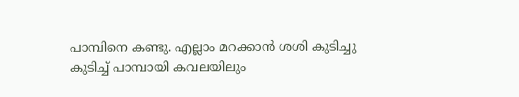പാമ്പിനെ കണ്ടു. എല്ലാം മറക്കാൻ ശശി കുടിച്ചു കുടിച്ച് പാമ്പായി കവലയിലും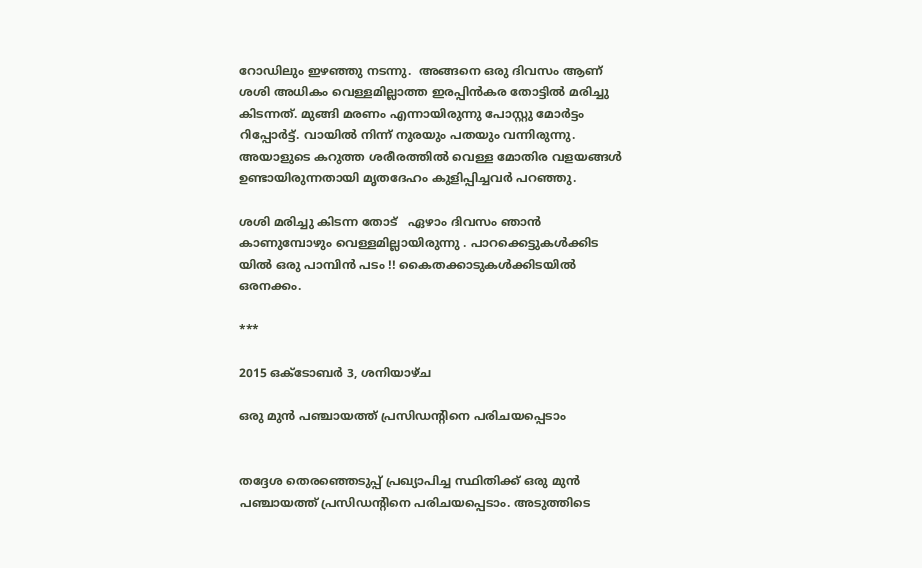റോഡിലും ഇഴഞ്ഞു നടന്നു.  അങ്ങനെ ഒരു ദിവസം ആണ് ശശി അധികം വെള്ളമില്ലാത്ത ഇരപ്പിൻകര തോട്ടിൽ മരിച്ചു കിടന്നത്. മുങ്ങി മരണം എന്നായിരുന്നു പോസ്റ്റു മോർട്ടം റിപ്പോർട്ട്. വായിൽ നിന്ന് നുരയും പതയും വന്നിരുന്നു. അയാളുടെ കറുത്ത ശരീരത്തിൽ വെള്ള മോതിര വളയങ്ങൾ ഉണ്ടായിരുന്നതായി മൃതദേഹം കുളിപ്പിച്ചവർ പറഞ്ഞു.

ശശി മരിച്ചു കിടന്ന തോട്   ഏഴാം ദിവസം ഞാൻ കാണുമ്പോഴും വെള്ളമില്ലായിരുന്നു . പാറക്കെട്ടുകൾക്കിട യിൽ ഒരു പാമ്പിൻ പടം !! കൈതക്കാടുകൾക്കിടയിൽ ഒരനക്കം.

***

2015 ഒക്‌ടോബർ 3, ശനിയാഴ്‌ച

ഒരു മുൻ പഞ്ചായത്ത് പ്രസിഡന്റിനെ പരിചയപ്പെടാം


തദ്ദേശ തെരഞ്ഞെടുപ്പ് പ്രഖ്യാപിച്ച സ്ഥിതിക്ക് ഒരു മുൻ പഞ്ചായത്ത് പ്രസിഡന്റിനെ പരിചയപ്പെടാം. അടുത്തിടെ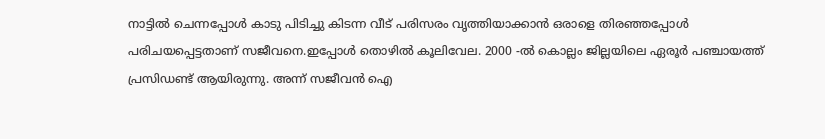നാട്ടിൽ ചെന്നപ്പോൾ കാടു പിടിച്ചു കിടന്ന വീട് പരിസരം വൃത്തിയാക്കാൻ ഒരാളെ തിരഞ്ഞപ്പോൾ പരിചയപ്പെട്ടതാണ് സജീവനെ.ഇപ്പോൾ തൊഴിൽ കൂലിവേല. 2000 -ൽ കൊല്ലം ജില്ലയിലെ ഏരൂർ പഞ്ചായത്ത് പ്രസിഡണ്ട് ആയിരുന്നു. അന്ന് സജീവൻ ഐ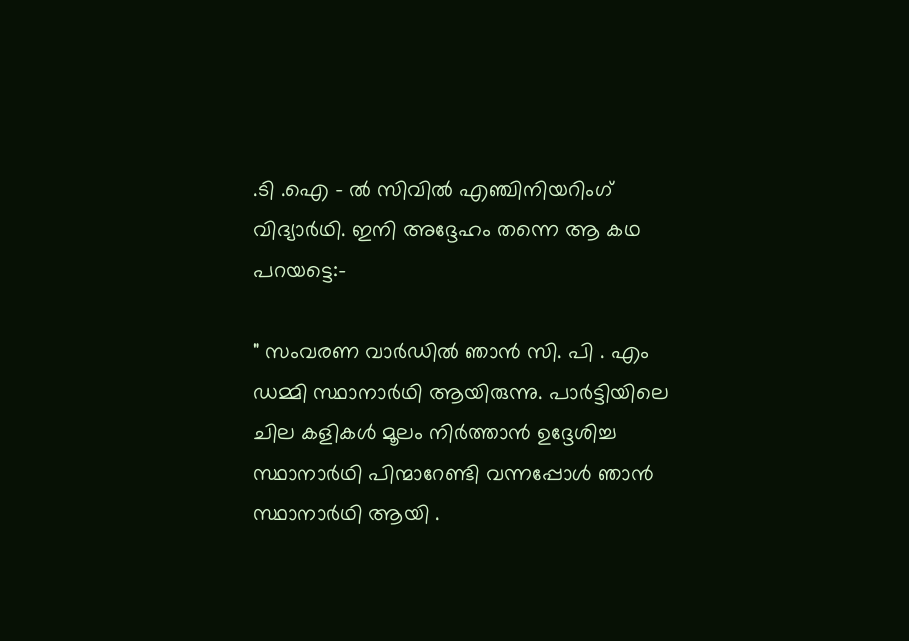.ടി .ഐ - ൽ സിവിൽ എഞ്ചിനിയറിംഗ് വിദ്യാർഥി. ഇനി അദ്ദേഹം തന്നെ ആ കഥ പറയട്ടെ:-

" സംവരണ വാർഡിൽ ഞാൻ സി. പി . എം ഡമ്മി സ്ഥാനാർഥി ആയിരുന്നു. പാർട്ടിയിലെ ചില കളികൾ മൂലം നിർത്താൻ ഉദ്ദേശിച്ച സ്ഥാനാർഥി പിന്മാറേണ്ടി വന്നപ്പോൾ ഞാൻ സ്ഥാനാർഥി ആയി .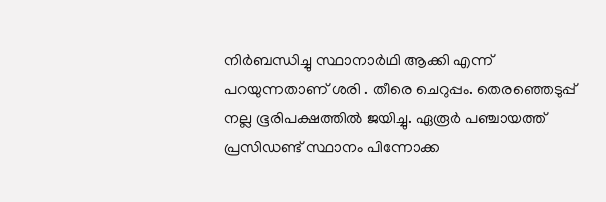നിർബന്ധിച്ചു സ്ഥാനാർഥി ആക്കി എന്ന് പറയുന്നതാണ് ശരി . തീരെ ചെറുപ്പം. തെരഞ്ഞെടുപ്പ് നല്ല ഭൂരിപക്ഷത്തിൽ ജയിച്ചു. ഏരൂർ പഞ്ചായത്ത് പ്രസിഡണ്ട് സ്ഥാനം പിന്നോക്ക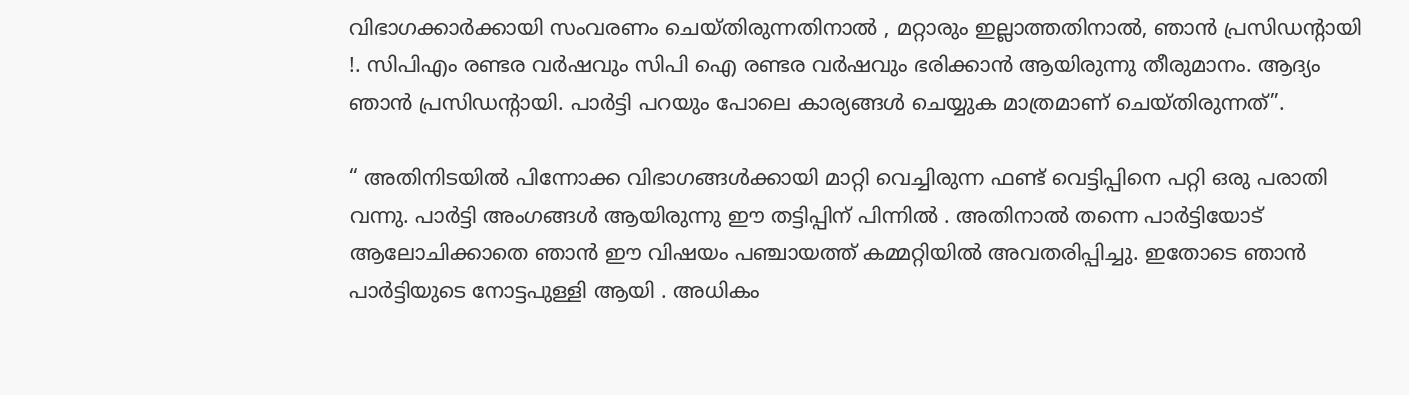വിഭാഗക്കാർക്കായി സംവരണം ചെയ്തിരുന്നതിനാൽ , മറ്റാരും ഇല്ലാത്തതിനാൽ, ഞാൻ പ്രസിഡന്റായി !. സിപിഎം രണ്ടര വർഷവും സിപി ഐ രണ്ടര വർഷവും ഭരിക്കാൻ ആയിരുന്നു തീരുമാനം. ആദ്യം ഞാൻ പ്രസിഡന്റായി. പാർട്ടി പറയും പോലെ കാര്യങ്ങൾ ചെയ്യുക മാത്രമാണ് ചെയ്തിരുന്നത്”.

“ അതിനിടയിൽ പിന്നോക്ക വിഭാഗങ്ങൾക്കായി മാറ്റി വെച്ചിരുന്ന ഫണ്ട് വെട്ടിപ്പിനെ പറ്റി ഒരു പരാതി വന്നു. പാർട്ടി അംഗങ്ങൾ ആയിരുന്നു ഈ തട്ടിപ്പിന് പിന്നിൽ . അതിനാൽ തന്നെ പാർട്ടിയോട് ആലോചിക്കാതെ ഞാൻ ഈ വിഷയം പഞ്ചായത്ത് കമ്മറ്റിയിൽ അവതരിപ്പിച്ചു. ഇതോടെ ഞാൻ പാർട്ടിയുടെ നോട്ടപുള്ളി ആയി . അധികം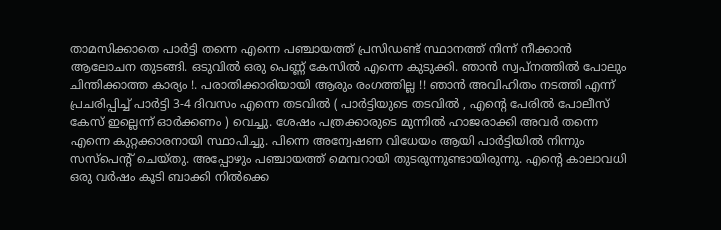താമസിക്കാതെ പാർട്ടി തന്നെ എന്നെ പഞ്ചായത്ത് പ്രസിഡണ്ട് സ്ഥാനത്ത് നിന്ന് നീക്കാൻ ആലോചന തുടങ്ങി. ഒടുവിൽ ഒരു പെണ്ണ് കേസിൽ എന്നെ കുടുക്കി. ഞാൻ സ്വപ്നത്തിൽ പോലും ചിന്തിക്കാത്ത കാര്യം !. പരാതിക്കാരിയായി ആരും രംഗത്തില്ല !! ഞാൻ അവിഹിതം നടത്തി എന്ന് പ്രചരിപ്പിച്ച് പാർട്ടി 3-4 ദിവസം എന്നെ തടവിൽ ( പാർട്ടിയുടെ തടവിൽ , എന്റെ പേരിൽ പോലീസ് കേസ് ഇല്ലെന്ന് ഓർക്കണം ) വെച്ചു. ശേഷം പത്രക്കാരുടെ മുന്നിൽ ഹാജരാക്കി അവർ തന്നെ എന്നെ കുറ്റക്കാരനായി സ്ഥാപിച്ചു. പിന്നെ അന്വേഷണ വിധേയം ആയി പാർട്ടിയിൽ നിന്നും സസ്പെന്റ് ചെയ്തു. അപ്പോഴും പഞ്ചായത്ത്‌ മെമ്പറായി തുടരുന്നുണ്ടായിരുന്നു. എന്റെ കാലാവധി ഒരു വർഷം കൂടി ബാക്കി നിൽക്കെ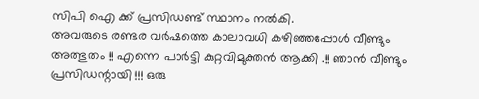സിപി ഐ ക്ക് പ്രസിഡണ്ട് സ്ഥാനം നൽകി.
അവരുടെ രണ്ടര വർഷത്തെ കാലാവധി കഴിഞ്ഞപ്പോൾ വീണ്ടും അത്ഭുതം !! എന്നെ പാർട്ടി കുറ്റവിമുക്തൻ ആക്കി .!! ഞാൻ വീണ്ടും പ്രസിഡന്റായി !!! ഒരു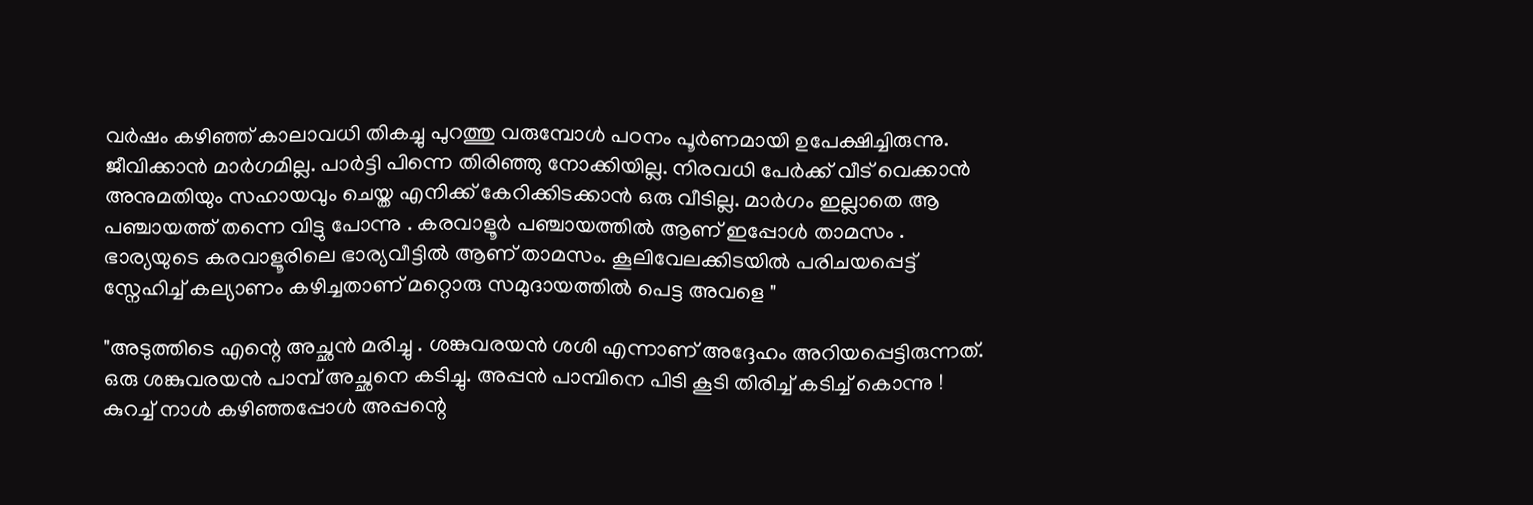വർഷം കഴിഞ്ഞ് കാലാവധി തികച്ചു പുറത്തു വരുമ്പോൾ പഠനം പൂർണമായി ഉപേക്ഷിച്ചിരുന്നു. ജീവിക്കാൻ മാർഗമില്ല. പാർട്ടി പിന്നെ തിരിഞ്ഞു നോക്കിയില്ല. നിരവധി പേർക്ക് വീട് വെക്കാൻ അനുമതിയും സഹായവും ചെയ്ത എനിക്ക് കേറിക്കിടക്കാൻ ഒരു വീടില്ല. മാർഗം ഇല്ലാതെ ആ പഞ്ചായത്ത് തന്നെ വിട്ടു പോന്നു . കരവാളൂർ പഞ്ചായത്തിൽ ആണ് ഇപ്പോൾ താമസം . ഭാര്യയുടെ കരവാളൂരിലെ ഭാര്യവീട്ടിൽ ആണ് താമസം. കൂലിവേലക്കിടയിൽ പരിചയപ്പെട്ട് സ്നേഹിച്ച് കല്യാണം കഴിച്ചതാണ് മറ്റൊരു സമുദായത്തിൽ പെട്ട അവളെ "

"അടുത്തിടെ എന്റെ അച്ഛൻ മരിച്ചു . ശങ്കുവരയൻ ശശി എന്നാണ് അദ്ദേഹം അറിയപ്പെട്ടിരുന്നത്. ഒരു ശങ്കുവരയൻ പാമ്പ് അച്ഛനെ കടിച്ചു. അപ്പൻ പാമ്പിനെ പിടി കൂടി തിരിച്ച് കടിച്ച് കൊന്നു ! കുറച്ച് നാൾ കഴിഞ്ഞപ്പോൾ അപ്പന്റെ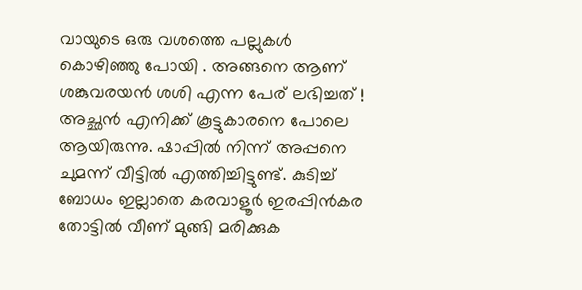വായുടെ ഒരു വശത്തെ പല്ലുകൾ കൊഴിഞ്ഞു പോയി . അങ്ങനെ ആണ് ശങ്കുവരയൻ ശശി എന്ന പേര് ലഭിച്ചത് ! അച്ഛൻ എനിക്ക് കൂട്ടുകാരനെ പോലെ ആയിരുന്നു. ഷാപ്പിൽ നിന്ന് അപ്പനെ ചുമന്ന് വീട്ടിൽ എത്തിച്ചിട്ടുണ്ട്. കുടിച്ച് ബോധം ഇല്ലാതെ കരവാളൂർ ഇരപ്പിൻകര തോട്ടിൽ വീണ് മുങ്ങി മരിക്കുക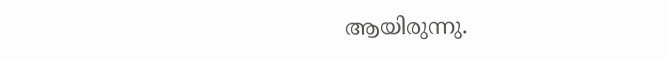ആയിരുന്നു.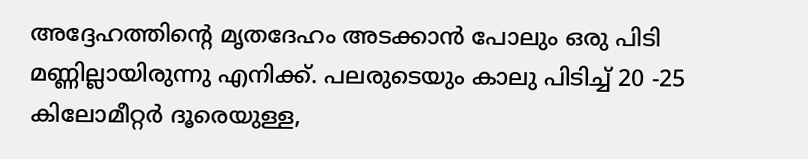അദ്ദേഹത്തിന്റെ മൃതദേഹം അടക്കാൻ പോലും ഒരു പിടി മണ്ണില്ലായിരുന്നു എനിക്ക്. പലരുടെയും കാലു പിടിച്ച് 20 -25 കിലോമീറ്റർ ദൂരെയുള്ള,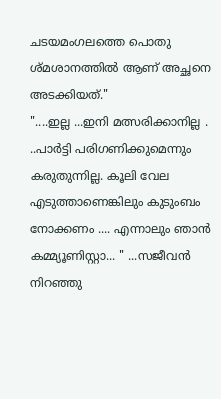ചടയമംഗലത്തെ പൊതു ശ്മശാനത്തിൽ ആണ് അച്ഛനെ അടക്കിയത്."
"....ഇല്ല ...ഇനി മത്സരിക്കാനില്ല . ..പാർട്ടി പരിഗണിക്കുമെന്നും കരുതുന്നില്ല. കൂലി വേല എടുത്താണെങ്കിലും കുടുംബം നോക്കണം .... എന്നാലും ഞാൻ കമ്മ്യൂണിസ്റ്റാ... " ...സജീവൻ നിറഞ്ഞു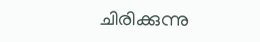ചിരിക്കുന്നു